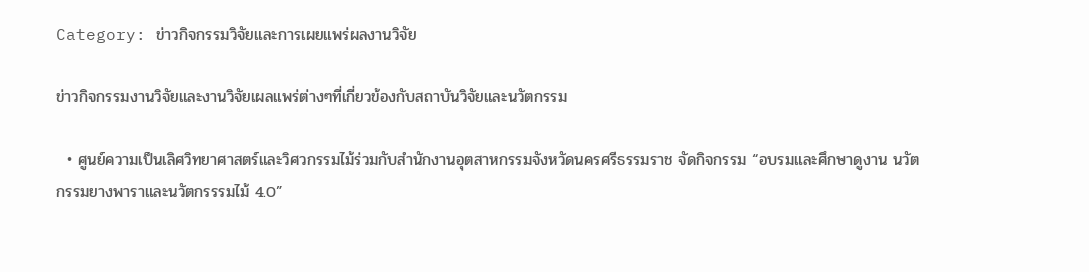Category: ข่าวกิจกรรมวิจัยและการเผยแพร่ผลงานวิจัย

ข่าวกิจกรรมงานวิจัยและงานวิจัยเผลแพร่ต่างๆที่เกี่ยวข้องกับสถาบันวิจัยและนวัตกรรม

  • ศูนย์ความเป็นเลิศวิทยาศาสตร์และวิศวกรรมไม้ร่วมกับสำนักงานอุตสาหกรรมจังหวัดนครศรีธรรมราช จัดกิจกรรม “อบรมและศึกษาดูงาน นวัตกรรมยางพาราและนวัตกรรรมไม้ 4.0”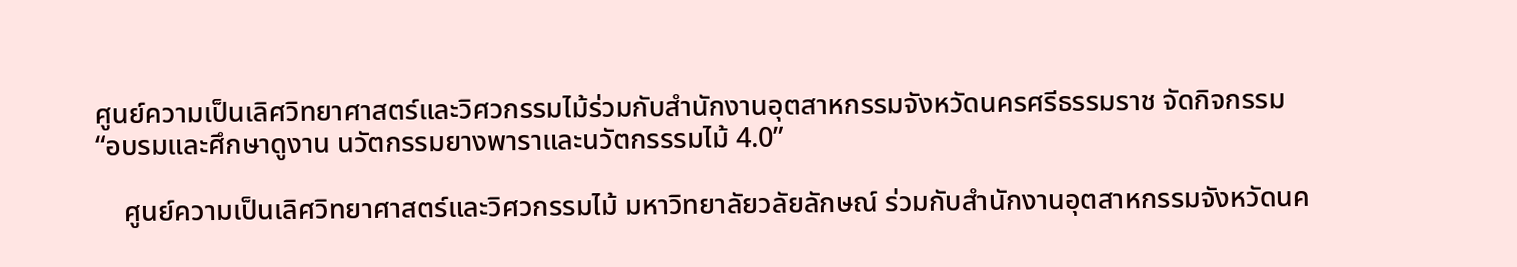ศูนย์ความเป็นเลิศวิทยาศาสตร์และวิศวกรรมไม้ร่วมกับสำนักงานอุตสาหกรรมจังหวัดนครศรีธรรมราช จัดกิจกรรม “อบรมและศึกษาดูงาน นวัตกรรมยางพาราและนวัตกรรรมไม้ 4.0”

    ศูนย์ความเป็นเลิศวิทยาศาสตร์และวิศวกรรมไม้ มหาวิทยาลัยวลัยลักษณ์ ร่วมกับสำนักงานอุตสาหกรรมจังหวัดนค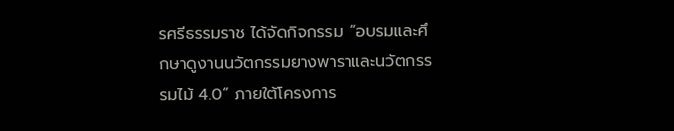รศรีธรรมราช ได้จัดกิจกรรม “อบรมและศึกษาดูงานนวัตกรรมยางพาราและนวัตกรรรมไม้ 4.0” ภายใต้โครงการ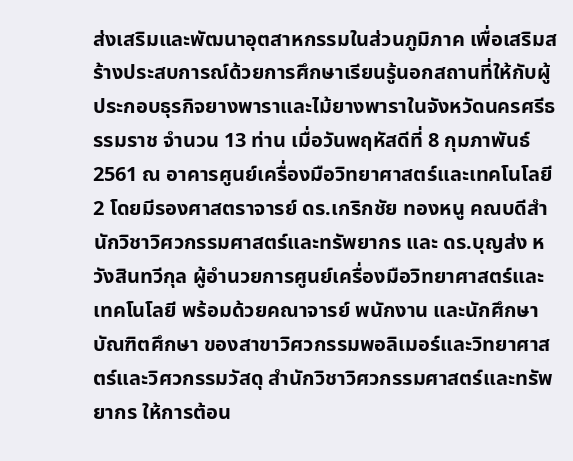ส่งเสริมและพัฒนาอุตสาหกรรมในส่วนภูมิภาค เพื่อเสริมสร้างประสบการณ์ด้วยการศึกษาเรียนรู้นอกสถานที่ให้กับผู้ประกอบธุรกิจยางพาราและไม้ยางพาราในจังหวัดนครศรีธรรมราช จำนวน 13 ท่าน เมื่อวันพฤหัสดีที่ 8 กุมภาพันธ์ 2561 ณ อาคารศูนย์เครื่องมือวิทยาศาสตร์และเทคโนโลยี 2 โดยมีรองศาสตราจารย์ ดร.เกริกชัย ทองหนู คณบดีสำนักวิชาวิศวกรรมศาสตร์และทรัพยากร และ ดร.บุญส่ง หวังสินทวีกุล ผู้อำนวยการศูนย์เครื่องมือวิทยาศาสตร์และเทคโนโลยี พร้อมด้วยคณาจารย์ พนักงาน และนักศึกษาบัณฑิตศึกษา ของสาขาวิศวกรรมพอลิเมอร์และวิทยาศาสตร์และวิศวกรรมวัสดุ สำนักวิชาวิศวกรรมศาสตร์และทรัพยากร ให้การต้อน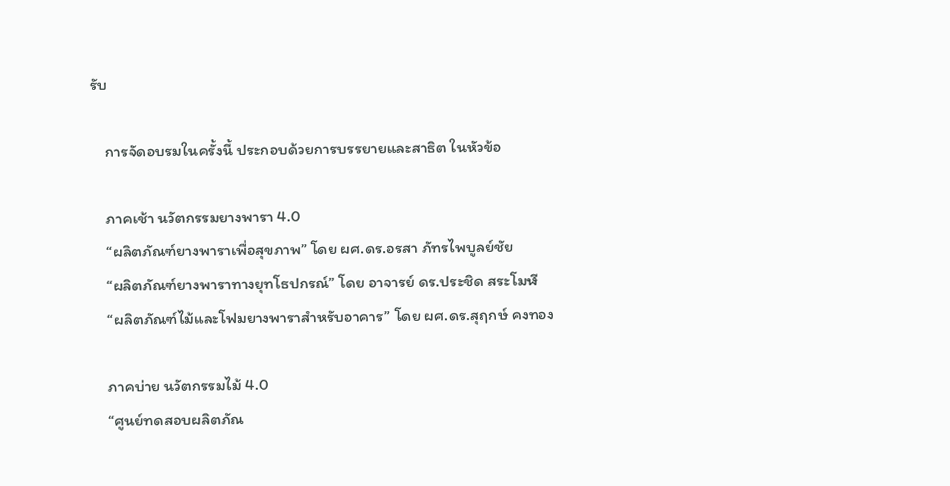รับ

    การจัดอบรมในครั้งนี้ ประกอบด้วยการบรรยายและสาธิต ในหัวข้อ

    ภาคเช้า นวัตกรรมยางพารา 4.0
    “ผลิตภัณฑ์ยางพาราเพื่อสุขภาพ” โดย ผศ.ดร.อรสา ภัทรไพบูลย์ชัย
    “ผลิตภัณฑ์ยางพาราทางยุทโธปกรณ์” โดย อาจารย์ ดร.ประชิด สระโมฬี
    “ผลิตภัณฑ์ไม้และโฟมยางพาราสำหรับอาคาร” โดย ผศ.ดร.สุฤกษ์ คงทอง

    ภาคบ่าย นวัตกรรมไม้ 4.0
    “ศูนย์ทดสอบผลิตภัณ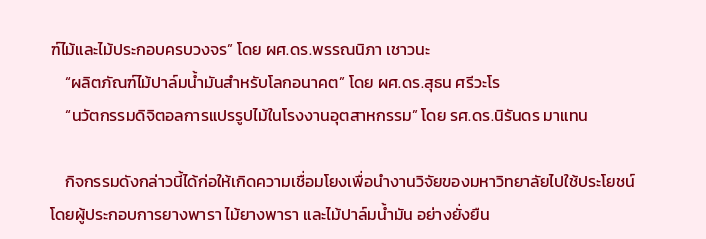ฑ์ไม้และไม้ประกอบครบวงจร” โดย ผศ.ดร.พรรณนิภา เชาวนะ
    “ผลิตภัณฑ์ไม้ปาล์มน้ำมันสำหรับโลกอนาคต” โดย ผศ.ดร.สุธน ศรีวะโร
    “นวัตกรรมดิจิตอลการแปรรูปไม้ในโรงงานอุตสาหกรรม” โดย รศ.ดร.นิรันดร มาแทน

    กิจกรรมดังกล่าวนี้ได้ก่อให้เกิดความเชื่อมโยงเพื่อนำงานวิจัยของมหาวิทยาลัยไปใช้ประโยชน์ โดยผู้ประกอบการยางพารา ไม้ยางพารา และไม้ปาล์มน้ำมัน อย่างยั่งยืน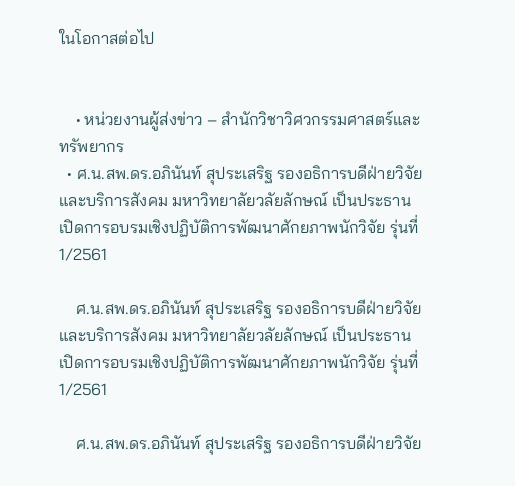ในโอกาสต่อไป


    • หน่วยงานผู้ส่งข่าว – สำนักวิชาวิศวกรรมศาสตร์และทรัพยากร
  • ศ.น.สพ.ดร.อภินันท์ สุประเสริฐ รองอธิการบดีฝ่ายวิจัยและบริการสังคม มหาวิทยาลัยวลัยลักษณ์ เป็นประธานเปิดการอบรมเชิงปฏิบัติการพัฒนาศักยภาพนักวิจัย รุ่นที่ 1/2561

    ศ.น.สพ.ดร.อภินันท์ สุประเสริฐ รองอธิการบดีฝ่ายวิจัยและบริการสังคม มหาวิทยาลัยวลัยลักษณ์ เป็นประธานเปิดการอบรมเชิงปฏิบัติการพัฒนาศักยภาพนักวิจัย รุ่นที่ 1/2561

    ศ.น.สพ.ดร.อภินันท์ สุประเสริฐ รองอธิการบดีฝ่ายวิจัย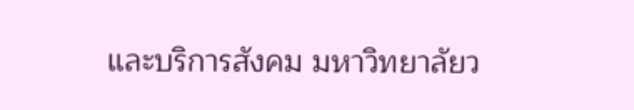และบริการสังคม มหาวิทยาลัยว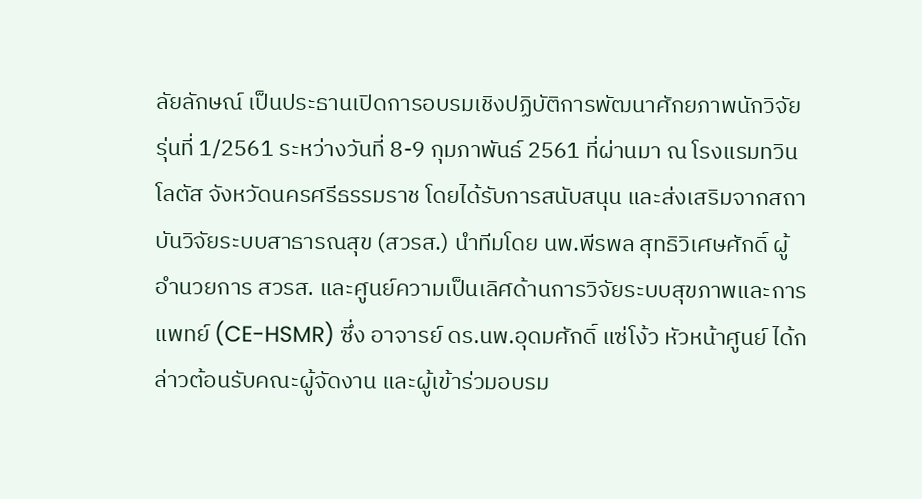ลัยลักษณ์ เป็นประธานเปิดการอบรมเชิงปฏิบัติการพัฒนาศักยภาพนักวิจัย รุ่นที่ 1/2561 ระหว่างวันที่ 8-9 กุมภาพันธ์ 2561 ที่ผ่านมา ณ โรงแรมทวินโลตัส จังหวัดนครศรีธรรมราช โดยได้รับการสนับสนุน และส่งเสริมจากสถาบันวิจัยระบบสาธารณสุข (สวรส.) นำทีมโดย นพ.พีรพล สุทธิวิเศษศักดิ์ ผู้อำนวยการ สวรส. และศูนย์ความเป็นเลิศด้านการวิจัยระบบสุขภาพและการแพทย์ (CE-HSMR) ซึ่ง อาจารย์ ดร.นพ.อุดมศักดิ์ แซ่โง้ว หัวหน้าศูนย์ ได้กล่าวต้อนรับคณะผู้จัดงาน และผู้เข้าร่วมอบรม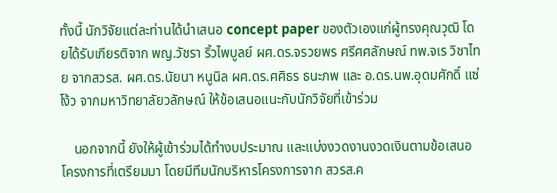ทั้งนี้ นักวิจัยแต่ละท่านได้นำเสนอ concept paper ของตัวเองแก่ผู้ทรงคุณวุฒิ โดยได้รับเกียรติจาก พญ.วัชรา ริ้วไพบูลย์ ผศ.ดร.จรวยพร ศรีศศลักษณ์ ทพ.จเร วิชาไทย จากสวรส. ผศ.ดร.นัยนา หนูนิล ผศ.ดร.ศศิธร ธนะภพ และ อ.ดร.นพ.อุดมศักดิ์ แซ่โง้ว จากมหาวิทยาลัยวลักษณ์ ให้ข้อเสนอแนะกับนักวิจัยที่เข้าร่วม

    นอกจากนี้ ยังให้ผู้เข้าร่วมได้ทำงบประมาณ และแบ่งงวดงานงวดเงินตามข้อเสนอโครงการที่เตรียมมา โดยมีทีมนักบริหารโครงการจาก สวรส.ค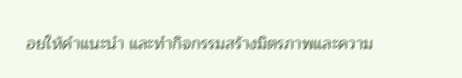อยให้คำแนะนำ และทำกิจกรรมสร้างมิตรภาพและความ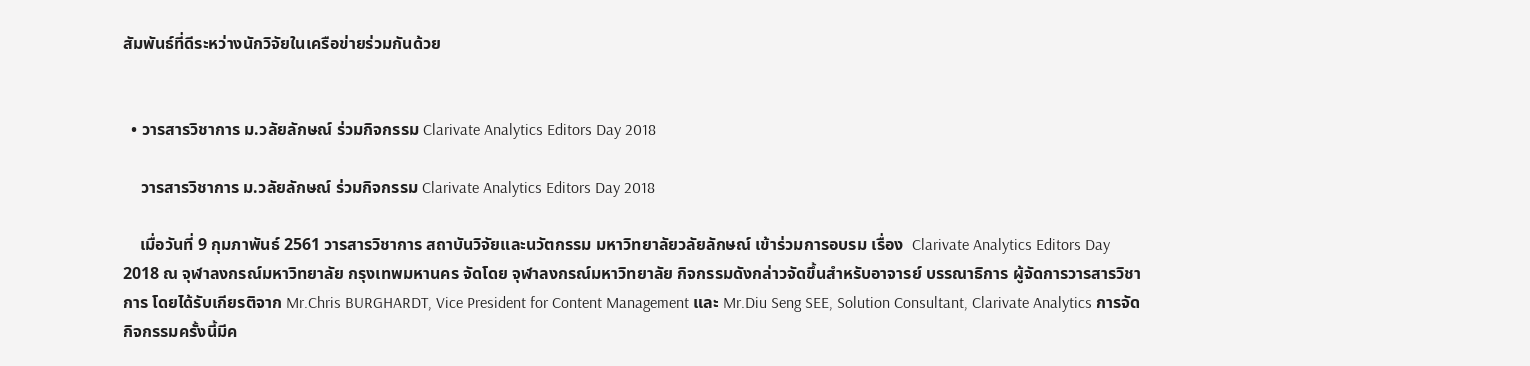สัมพันธ์ที่ดีระหว่างนักวิจัยในเครือข่ายร่วมกันด้วย


  • วารสารวิชาการ ม.วลัยลักษณ์ ร่วมกิจกรรม Clarivate Analytics Editors Day 2018

    วารสารวิชาการ ม.วลัยลักษณ์ ร่วมกิจกรรม Clarivate Analytics Editors Day 2018

    เมื่อวันที่ 9 กุมภาพันธ์ 2561 วารสารวิชาการ สถาบันวิจัยและนวัตกรรม มหาวิทยาลัยวลัยลักษณ์ เข้าร่วมการอบรม เรื่อง  Clarivate Analytics Editors Day 2018 ณ จุฬาลงกรณ์มหาวิทยาลัย กรุงเทพมหานคร จัดโดย จุฬาลงกรณ์มหาวิทยาลัย กิจกรรมดังกล่าวจัดขึ้นสำหรับอาจารย์ บรรณาธิการ ผู้จัดการวารสารวิชาการ โดยได้รับเกียรติจาก Mr.Chris BURGHARDT, Vice President for Content Management และ Mr.Diu Seng SEE, Solution Consultant, Clarivate Analytics การจัดกิจกรรมครั้งนี้มีค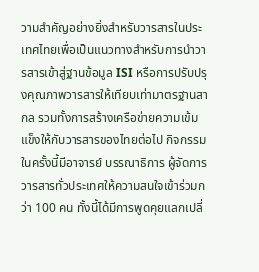วามสำคัญอย่างยิ่งสำหรับวารสารในประเทศไทยเพื่อเป็นแนวทางสำหรับการนำวารสารเข้าสู่ฐานข้อมูล ISI หรือการปรับปรุงคุณภาพวารสารให้เทียบเท่ามาตรฐานสากล รวมทั้งการสร้างเครือข่ายความเข้มแข็งให้กับวารสารของไทยต่อไป กิจกรรมในครั้งนี้มีอาจารย์ บรรณาธิการ ผู้จัดการวารสารทั่วประเทศให้ความสนใจเข้าร่วมกว่า 100 คน ทั้งนี้ได้มีการพูดคุยแลกเปลี่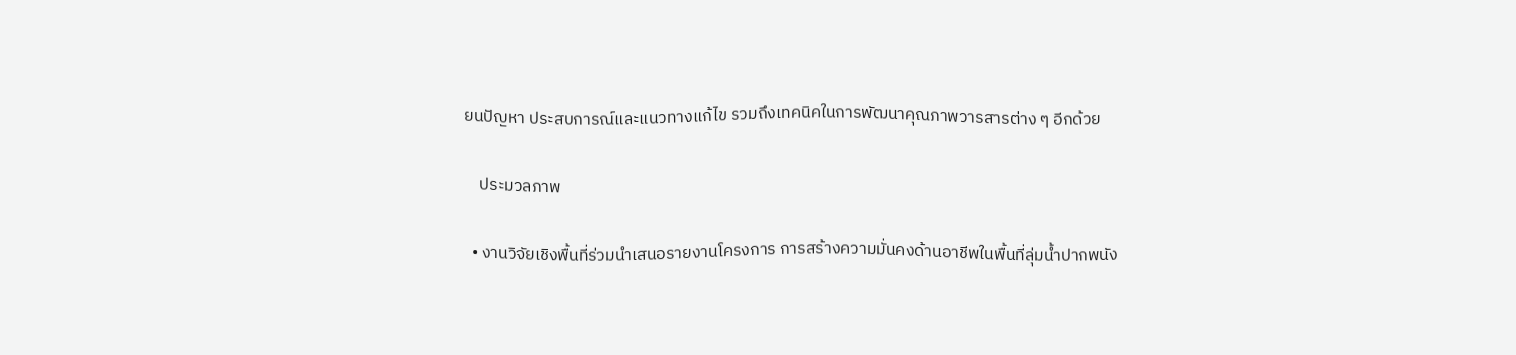ยนปัญหา ประสบการณ์และแนวทางแก้ไข รวมถึงเทคนิคในการพัฒนาคุณภาพวารสารต่าง ๆ อีกด้วย

    ประมวลภาพ

  • งานวิจัยเชิงพื้นที่ร่วมนำเสนอรายงานโครงการ การสร้างความมั่นคงด้านอาชีพในพื้นที่ลุ่มน้ำปากพนัง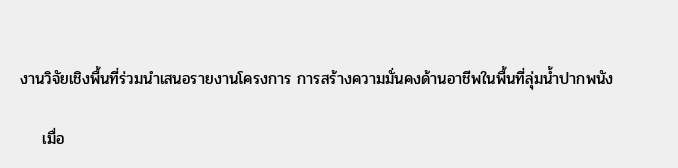งานวิจัยเชิงพื้นที่ร่วมนำเสนอรายงานโครงการ การสร้างความมั่นคงด้านอาชีพในพื้นที่ลุ่มน้ำปากพนัง

    เมื่อ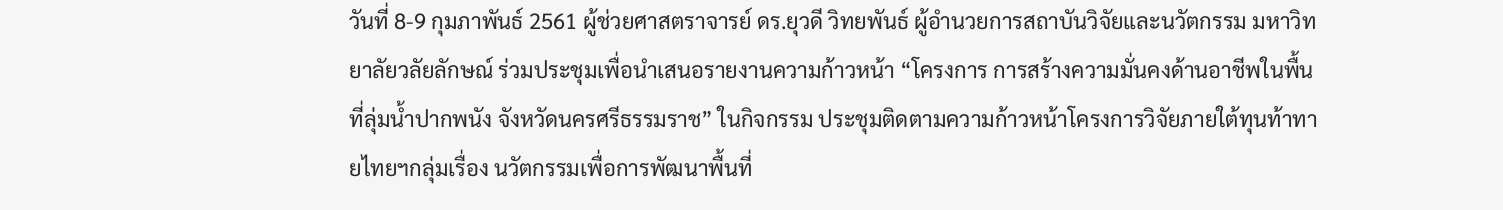วันที่ 8-9 กุมภาพันธ์ 2561 ผู้ช่วยศาสตราจารย์ ดร.ยุวดี วิทยพันธ์ ผู้อำนวยการสถาบันวิจัยและนวัตกรรม มหาวิทยาลัยวลัยลักษณ์ ร่วมประชุมเพื่อนำเสนอรายงานความก้าวหน้า “โครงการ การสร้างความมั่นคงด้านอาชีพในพื้นที่ลุ่มน้ำปากพนัง จังหวัดนครศรีธรรมราช” ในกิจกรรม ประชุมติดตามความก้าวหน้าโครงการวิจัยภายใต้ทุนท้าทายไทยฯกลุ่มเรื่อง นวัตกรรมเพื่อการพัฒนาพื้นที่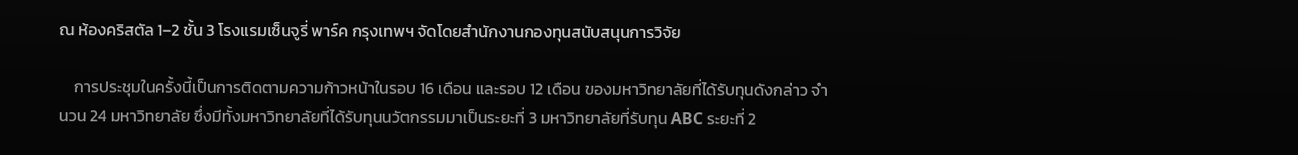ณ ห้องคริสตัล 1–2 ชั้น 3 โรงแรมเซ็นจูรี่ พาร์ค กรุงเทพฯ จัดโดยสำนักงานกองทุนสนับสนุนการวิจัย

    การประชุมในครั้งนี้เป็นการติดตามความก้าวหน้าในรอบ 16 เดือน และรอบ 12 เดือน ของมหาวิทยาลัยที่ได้รับทุนดังกล่าว จำนวน 24 มหาวิทยาลัย ซึ่งมีทั้งมหาวิทยาลัยที่ได้รับทุนนวัตกรรมมาเป็นระยะที่ 3 มหาวิทยาลัยที่รับทุน ABC ระยะที่ 2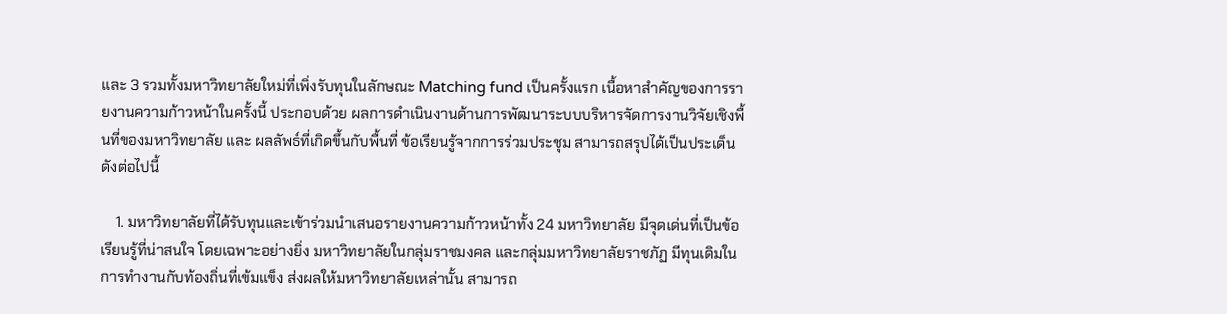และ 3 รวมทั้งมหาวิทยาลัยใหม่ที่เพิ่งรับทุนในลักษณะ Matching fund เป็นครั้งแรก เนื้อหาสำคัญของการรายงานความก้าวหน้าในครั้งนี้ ประกอบด้วย ผลการดำเนินงานด้านการพัฒนาระบบบริหารจัดการงานวิจัยเชิงพื้นที่ของมหาวิทยาลัย และ ผลลัพธ์ที่เกิดขึ้นกับพื้นที่ ข้อเรียนรู้จากการร่วมประชุม สามารถสรุปได้เป็นประเด็นดังต่อไปนี้

    1. มหาวิทยาลัยที่ได้รับทุนและเข้าร่วมนำเสนอรายงานความก้าวหน้าทั้ง 24 มหาวิทยาลัย มีจุดเด่นที่เป็นข้อเรียนรู้ที่น่าสนใจ โดยเฉพาะอย่างยิ่ง มหาวิทยาลัยในกลุ่มราชมงคล และกลุ่มมหาวิทยาลัยราชภัฏ มีทุนเดิมในการทำงานกับท้องถิ่นที่เข้มแข็ง ส่งผลให้มหาวิทยาลัยเหล่านั้น สามารถ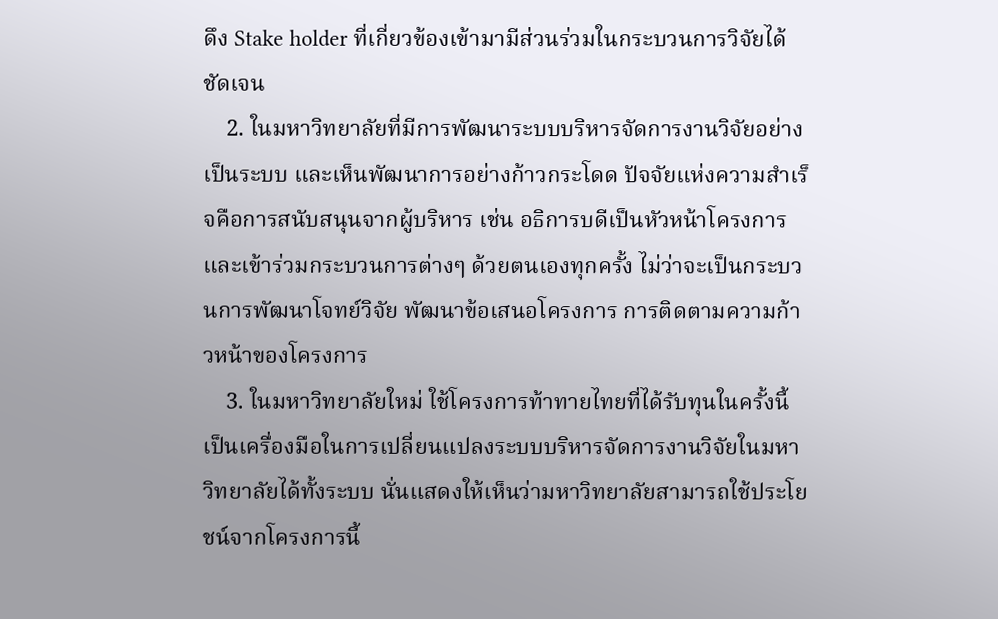ดึง Stake holder ที่เกี่ยวข้องเข้ามามีส่วนร่วมในกระบวนการวิจัยได้ชัดเจน
    2. ในมหาวิทยาลัยที่มีการพัฒนาระบบบริหารจัดการงานวิจัยอย่างเป็นระบบ และเห็นพัฒนาการอย่างก้าวกระโดด ปัจจัยแห่งความสำเร็จคือการสนับสนุนจากผู้บริหาร เช่น อธิการบดีเป็นหัวหน้าโครงการ และเข้าร่วมกระบวนการต่างๆ ด้วยตนเองทุกครั้ง ไม่ว่าจะเป็นกระบวนการพัฒนาโจทย์วิจัย พัฒนาข้อเสนอโครงการ การติดตามความก้าวหน้าของโครงการ
    3. ในมหาวิทยาลัยใหม่ ใช้โครงการท้าทายไทยที่ได้รับทุนในครั้งนี้ เป็นเครื่องมือในการเปลี่ยนแปลงระบบบริหารจัดการงานวิจัยในมหาวิทยาลัยได้ทั้งระบบ นั่นแสดงให้เห็นว่ามหาวิทยาลัยสามารถใช้ประโยชน์จากโครงการนี้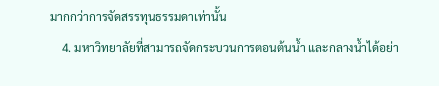มากกว่าการจัดสรรทุนธรรมดาเท่านั้น
    4. มหาวิทยาลัยที่สามารถจัดกระบวนการตอนต้นน้ำ และกลางน้ำได้อย่า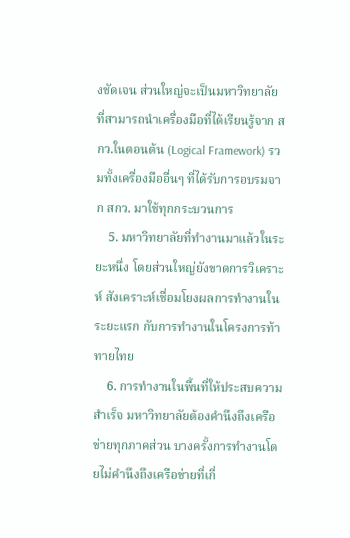งชัดเจน ส่วนใหญ่จะเป็นมหาวิทยาลัยที่สามารถนำเครื่องมือที่ได้เรียนรู้จาก สกว.ในตอนต้น (Logical Framework) รวมทั้งเครื่องมืออื่นๆ ที่ได้รับการอบรมจาก สกว. มาใช้ทุกกระบวนการ
    5. มหาวิทยาลัยที่ทำงานมาแล้วในระยะหนึ่ง โดยส่วนใหญ่ยังขาดการวิเคราะห์ สังเคราะห์เชื่อมโยงผลการทำงานในระยะแรก กับการทำงานในโครงการท้าทายไทย
    6. การทำงานในพื้นที่ให้ประสบความสำเร็จ มหาวิทยาลัยต้องคำนึงถึงเครือข่ายทุกภาคส่วน บางครั้งการทำงานโดยไม่คำนึงถึงเครือข่ายที่เกี่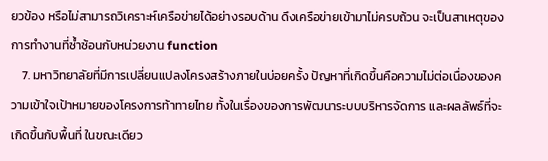ยวข้อง หรือไม่สามารถวิเคราะห์เครือข่ายได้อย่างรอบด้าน ดึงเครือข่ายเข้ามาไม่ครบถ้วน จะเป็นสาเหตุของการทำงานที่ซ้ำซ้อนกับหน่วยงาน function
    7. มหาวิทยาลัยที่มีการเปลี่ยนแปลงโครงสร้างภายในบ่อยครั้ง ปัญหาที่เกิดขึ้นคือความไม่ต่อเนื่องของความเข้าใจเป้าหมายของโครงการท้าทายไทย ทั้งในเรื่องของการพัฒนาระบบบริหารจัดการ และผลลัพธ์ที่จะเกิดขึ้นกับพื้นที่ ในขณะเดียว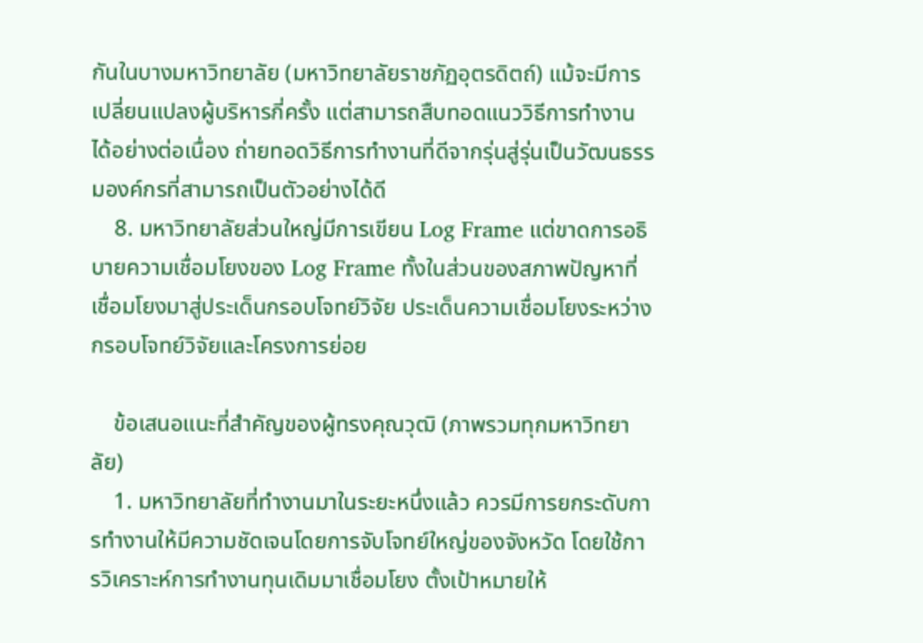กันในบางมหาวิทยาลัย (มหาวิทยาลัยราชภัฏอุตรดิตถ์) แม้จะมีการเปลี่ยนแปลงผู้บริหารกี่ครั้ง แต่สามารถสืบทอดแนววิธีการทำงานได้อย่างต่อเนื่อง ถ่ายทอดวิธีการทำงานที่ดีจากรุ่นสู่รุ่นเป็นวัฒนธรรมองค์กรที่สามารถเป็นตัวอย่างได้ดี
    8. มหาวิทยาลัยส่วนใหญ่มีการเขียน Log Frame แต่ขาดการอธิบายความเชื่อมโยงของ Log Frame ทั้งในส่วนของสภาพปัญหาที่เชื่อมโยงมาสู่ประเด็นกรอบโจทย์วิจัย ประเด็นความเชื่อมโยงระหว่างกรอบโจทย์วิจัยและโครงการย่อย

    ข้อเสนอแนะที่สำคัญของผู้ทรงคุณวุฒิ (ภาพรวมทุกมหาวิทยาลัย)
    1. มหาวิทยาลัยที่ทำงานมาในระยะหนึ่งแล้ว ควรมีการยกระดับการทำงานให้มีความชัดเจนโดยการจับโจทย์ใหญ่ของจังหวัด โดยใช้การวิเคราะห์การทำงานทุนเดิมมาเชื่อมโยง ตั้งเป้าหมายให้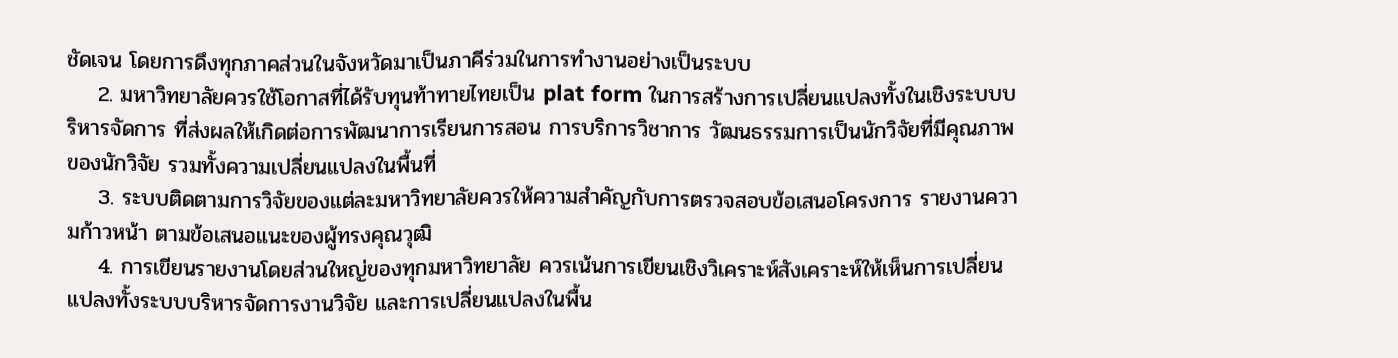ชัดเจน โดยการดึงทุกภาคส่วนในจังหวัดมาเป็นภาคีร่วมในการทำงานอย่างเป็นระบบ
    2. มหาวิทยาลัยควรใช้โอกาสที่ได้รับทุนท้าทายไทยเป็น plat form ในการสร้างการเปลี่ยนแปลงทั้งในเชิงระบบบริหารจัดการ ที่ส่งผลให้เกิดต่อการพัฒนาการเรียนการสอน การบริการวิชาการ วัฒนธรรมการเป็นนักวิจัยที่มีคุณภาพของนักวิจัย รวมทั้งความเปลี่ยนแปลงในพื้นที่
    3. ระบบติดตามการวิจัยของแต่ละมหาวิทยาลัยควรให้ความสำคัญกับการตรวจสอบข้อเสนอโครงการ รายงานความก้าวหน้า ตามข้อเสนอแนะของผู้ทรงคุณวุฒิ
    4. การเขียนรายงานโดยส่วนใหญ่ของทุกมหาวิทยาลัย ควรเน้นการเขียนเชิงวิเคราะห์สังเคราะห์ให้เห็นการเปลี่ยนแปลงทั้งระบบบริหารจัดการงานวิจัย และการเปลี่ยนแปลงในพื้น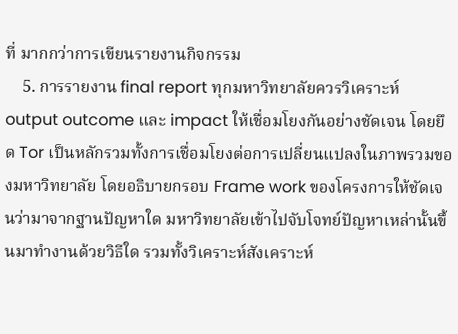ที่ มากกว่าการเขียนรายงานกิจกรรม
    5. การรายงาน final report ทุกมหาวิทยาลัยควรวิเคราะห์ output outcome และ impact ให้เชื่อมโยงกันอย่างชัดเจน โดยยึด Tor เป็นหลักรวมทั้งการเชื่อมโยงต่อการเปลี่ยนแปลงในภาพรวมของมหาวิทยาลัย โดยอธิบายกรอบ Frame work ของโครงการให้ชัดเจนว่ามาจากฐานปัญหาใด มหาวิทยาลัยเข้าไปจับโจทย์ปัญหาเหล่านั้นขึ้นมาทำงานด้วยวิธีใด รวมทั้งวิเคราะห์สังเคราะห์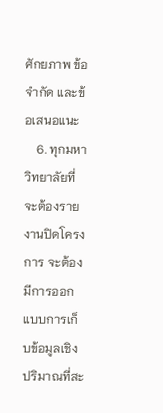ศักยภาพ ข้อจำกัด และข้อเสนอแนะ
    6. ทุกมหาวิทยาลัยที่จะต้องรายงานปิดโครงการ จะต้องมีการออกแบบการเก็บข้อมูลเชิงปริมาณที่สะ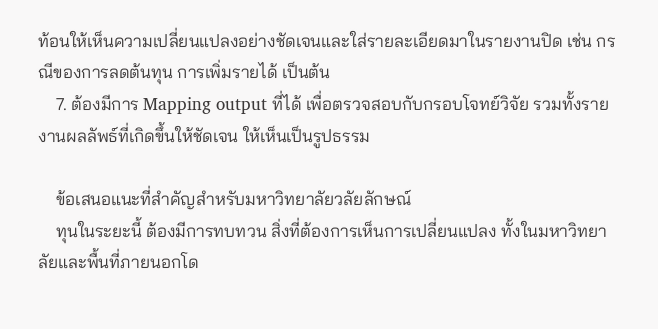ท้อนให้เห็นความเปลี่ยนแปลงอย่างชัดเจนและใส่รายละเอียดมาในรายงานปิด เช่น กรณีของการลดต้นทุน การเพิ่มรายได้ เป็นต้น
    7. ต้องมีการ Mapping output ที่ได้ เพื่อตรวจสอบกับกรอบโจทย์วิจัย รวมทั้งรายงานผลลัพธ์ที่เกิดขึ้นให้ชัดเจน ให้เห็นเป็นรูปธรรม

    ข้อเสนอแนะที่สำคัญสำหรับมหาวิทยาลัยวลัยลักษณ์
    ทุนในระยะนี้ ต้องมีการทบทวน สิ่งที่ต้องการเห็นการเปลี่ยนแปลง ทั้งในมหาวิทยาลัยและพื้นที่ภายนอกโด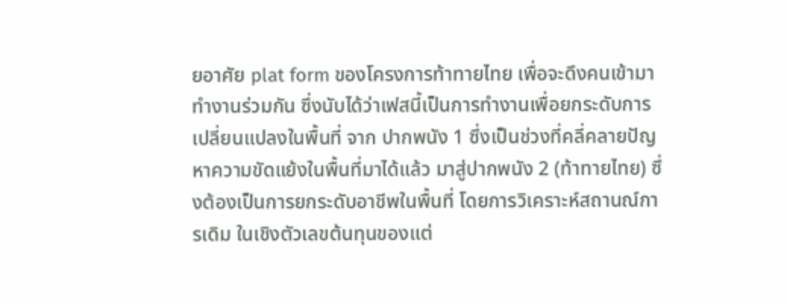ยอาศัย plat form ของโครงการท้าทายไทย เพื่อจะดึงคนเข้ามาทำงานร่วมกัน ซึ่งนับได้ว่าเฟสนี้เป็นการทำงานเพื่อยกระดับการเปลี่ยนแปลงในพื้นที่ จาก ปากพนัง 1 ซึ่งเป็นช่วงที่คลี่คลายปัญหาความขัดแย้งในพื้นที่มาได้แล้ว มาสู่ปากพนัง 2 (ท้าทายไทย) ซึ่งต้องเป็นการยกระดับอาชีพในพื้นที่ โดยการวิเคราะห์สถานณ์การเดิม ในเชิงตัวเลขต้นทุนของแต่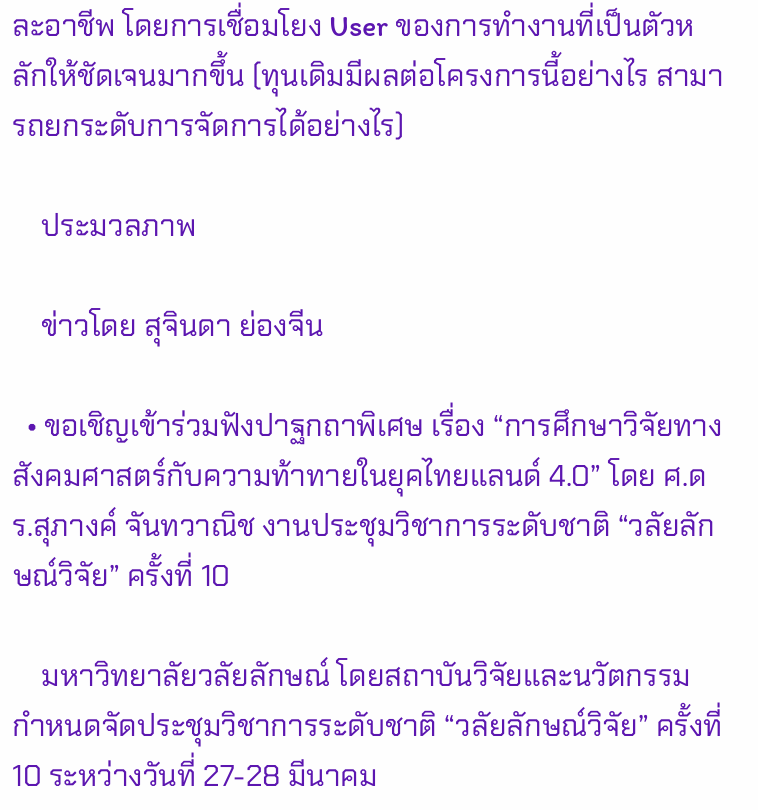ละอาชีพ โดยการเชื่อมโยง User ของการทำงานที่เป็นตัวหลักให้ชัดเจนมากขึ้น (ทุนเดิมมีผลต่อโครงการนี้อย่างไร สามารถยกระดับการจัดการได้อย่างไร)

    ประมวลภาพ

    ข่าวโดย สุจินดา ย่องจีน

  • ขอเชิญเข้าร่วมฟังปาฐกถาพิเศษ เรื่อง “การศึกษาวิจัยทางสังคมศาสตร์กับความท้าทายในยุคไทยแลนด์ 4.0” โดย ศ.ดร.สุภางค์ จันทวาณิช งานประชุมวิชาการระดับชาติ “วลัยลักษณ์วิจัย” ครั้งที่ 10

    มหาวิทยาลัยวลัยลักษณ์ โดยสถาบันวิจัยและนวัตกรรม กำหนดจัดประชุมวิชาการระดับชาติ “วลัยลักษณ์วิจัย” ครั้งที่ 10 ระหว่างวันที่ 27-28 มีนาคม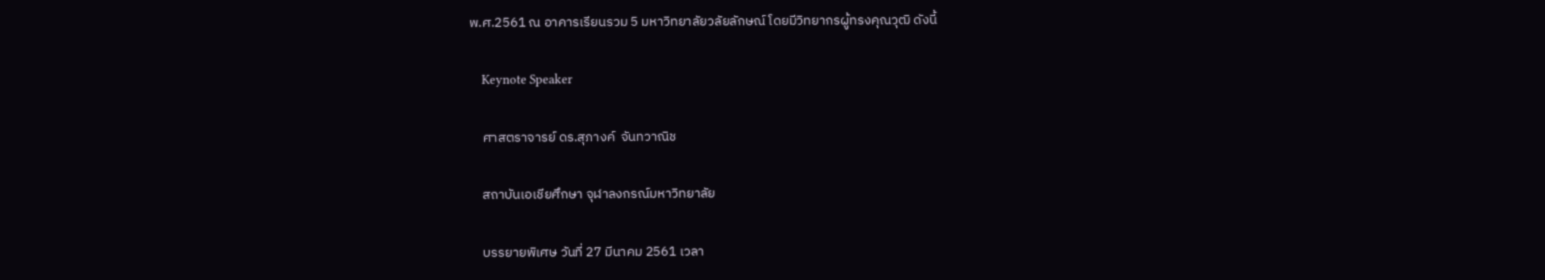พ.ศ.2561 ณ อาคารเรียนรวม 5 มหาวิทยาลัยวลัยลักษณ์ โดยมีวิทยากรผู้ทรงคุณวุฒิ ดังนี้

    Keynote Speaker

    ศาสตราจารย์ ดร.สุภางค์  จันทวาณิช

    สถาบันเอเชียศึกษา จุฬาลงกรณ์มหาวิทยาลัย

    บรรยายพิเศษ วันที่ 27 มีนาคม 2561 เวลา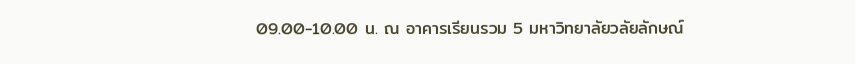09.00-10.00 น. ณ อาคารเรียนรวม 5 มหาวิทยาลัยวลัยลักษณ์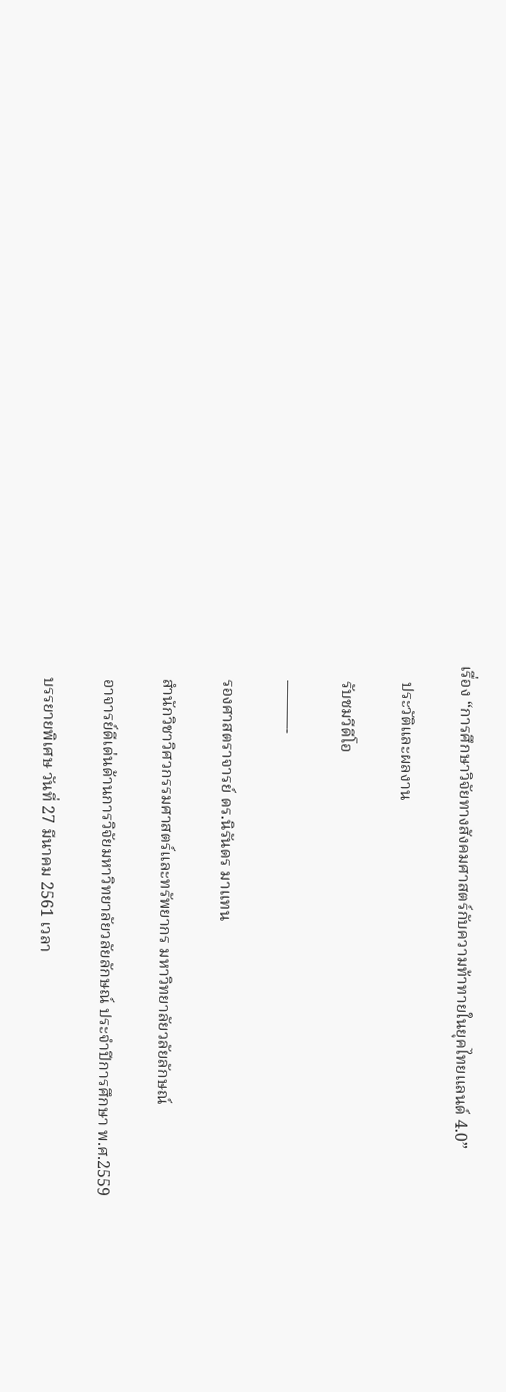เรื่อง “การศึกษาวิจัยทางสังคมศาสตร์กับความท้าทายในยุคไทยแลนด์ 4.0”

    ประวัติและผลงาน

    รับชมวีดีโอ

    ———-

    รองศาสตราจารย์ ดร.นิรันดร มาแทน

    สำนักวิชาวิศวกรรมศาสตร์และทรัพยากร มหาวิทยาลัยวลัยลักษณ์

    อาจารย์ดีเด่นด้านการวิจัยมหาวิทยาลัยวลัยลักษณ์ ประจำปีการศึกษา พ.ศ.2559

    บรรยายพิเศษ วันที่ 27 มีนาคม 2561 เวลา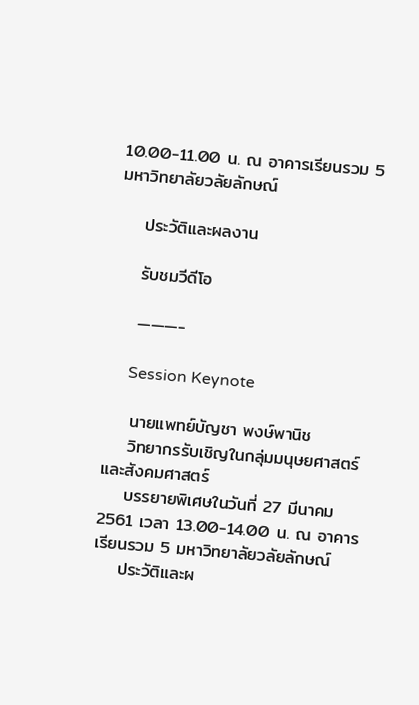10.00-11.00 น. ณ อาคารเรียนรวม 5 มหาวิทยาลัยวลัยลักษณ์

    ประวัติและผลงาน

    รับชมวีดีโอ

    ———-

     Session Keynote

    นายแพทย์บัญชา พงษ์พานิช
    วิทยากรรับเชิญในกลุ่มมนุษยศาสตร์และสังคมศาสตร์
    บรรยายพิเศษในวันที่ 27 มีนาคม 2561 เวลา 13.00-14.00 น. ณ อาคารเรียนรวม 5 มหาวิทยาลัยวลัยลักษณ์
    ประวัติและผ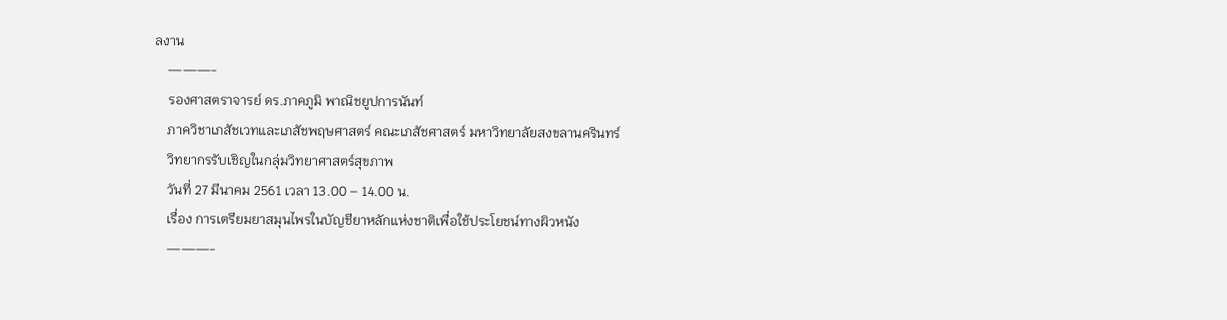ลงาน
    ———-
    รองศาสตราจารย์ ดร.ภาคภูมิ พาณิชยูปการนันท์
    ภาควิชาเภสัชเวทและเภสัชพฤษศาสตร์ คณะเภสัชศาสตร์ มหาวิทยาลัยสงขลานครินทร์
    วิทยากรรับเชิญในกลุ่มวิทยาศาสตร์สุขภาพ
    วันที่ 27 มีนาคม 2561 เวลา 13.00 – 14.00 น.
    เรื่อง การเตรียมยาสมุนไพรในบัญชียาหลักแห่งชาติเพื่อใช้ประโยชน์ทางผิวหนัง
    ———-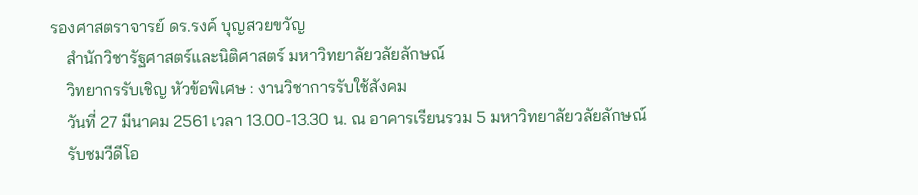รองศาสตราจารย์ ดร.รงค์ บุญสวยขวัญ
    สำนักวิชารัฐศาสตร์และนิติศาสตร์ มหาวิทยาลัยวลัยลักษณ์
    วิทยากรรับเชิญ หัวข้อพิเศษ : งานวิชาการรับใช้สังคม
    วันที่ 27 มีนาคม 2561 เวลา 13.00-13.30 น. ณ อาคารเรียนรวม 5 มหาวิทยาลัยวลัยลักษณ์
    รับชมวีดีโอ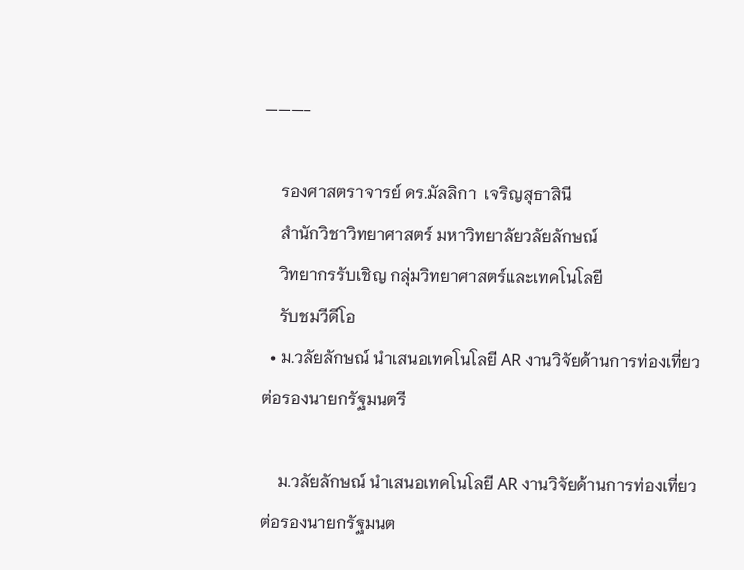———-

    รองศาสตราจารย์ ดร.มัลลิกา  เจริญสุธาสินี
    สำนักวิชาวิทยาศาสตร์ มหาวิทยาลัยวลัยลักษณ์
    วิทยากรรับเชิญ กลุ่มวิทยาศาสตร์และเทคโนโลยี
    รับชมวีดีโอ
  • ม.วลัยลักษณ์ นำเสนอเทคโนโลยี AR งานวิจัยด้านการท่องเที่ยว ต่อรองนายกรัฐมนตรี

    ม.วลัยลักษณ์ นำเสนอเทคโนโลยี AR งานวิจัยด้านการท่องเที่ยว ต่อรองนายกรัฐมนต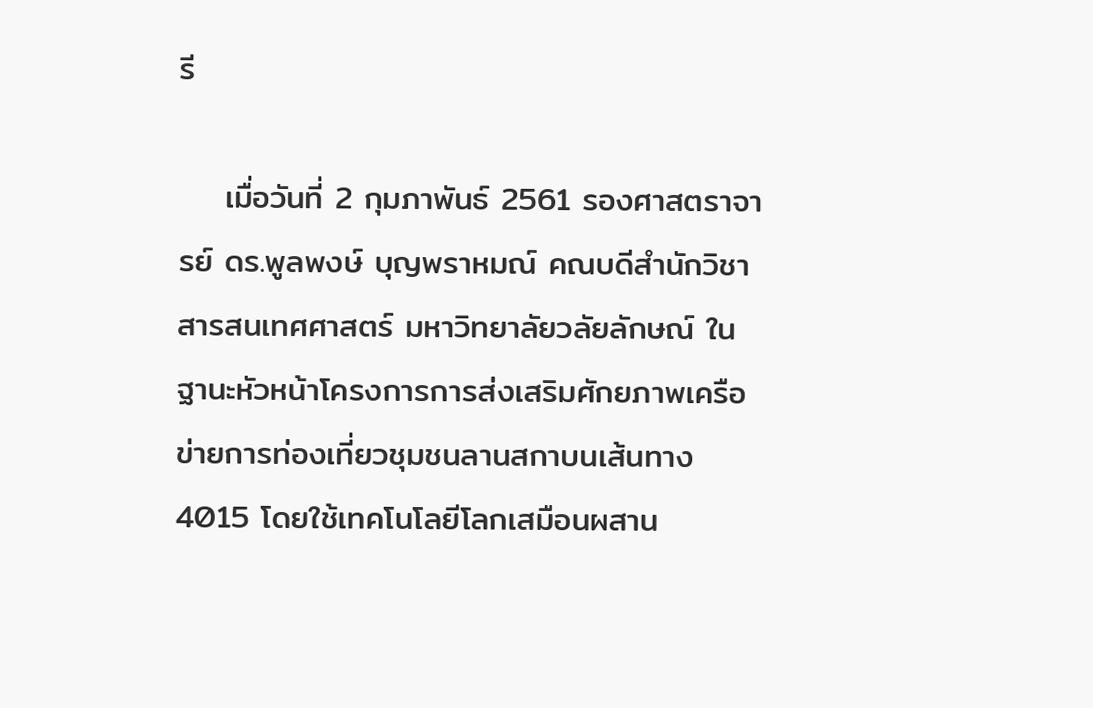รี

    เมื่อวันที่ 2 กุมภาพันธ์ 2561 รองศาสตราจารย์ ดร.พูลพงษ์ บุญพราหมณ์ คณบดีสำนักวิชาสารสนเทศศาสตร์ มหาวิทยาลัยวลัยลักษณ์ ในฐานะหัวหน้าโครงการการส่งเสริมศักยภาพเครือข่ายการท่องเที่ยวชุมชนลานสกาบนเส้นทาง 4015 โดยใช้เทคโนโลยีโลกเสมือนผสาน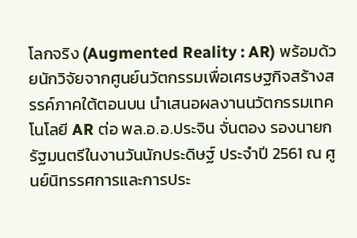โลกจริง (Augmented Reality : AR) พร้อมด้วยนักวิจัยจากศูนย์นวัตกรรมเพื่อเศรษฐกิจสร้างสรรค์ภาคใต้ตอนบน นำเสนอผลงานนวัตกรรมเทคโนโลยี AR ต่อ พล.อ.อ.ประจิน จั่นตอง รองนายกรัฐมนตรีในงานวันนักประดิษฐ์ ประจำปี 2561 ณ ศูนย์นิทรรศการและการประ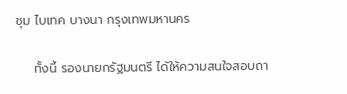ชุม ไบเทค บางนา กรุงเทพมหานคร

    ทั้งนี้ รองนายกรัฐมนตรี ได้ให้ความสนใจสอบถา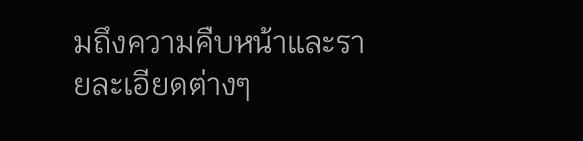มถึงความคืบหน้าและรายละเอียดต่างๆ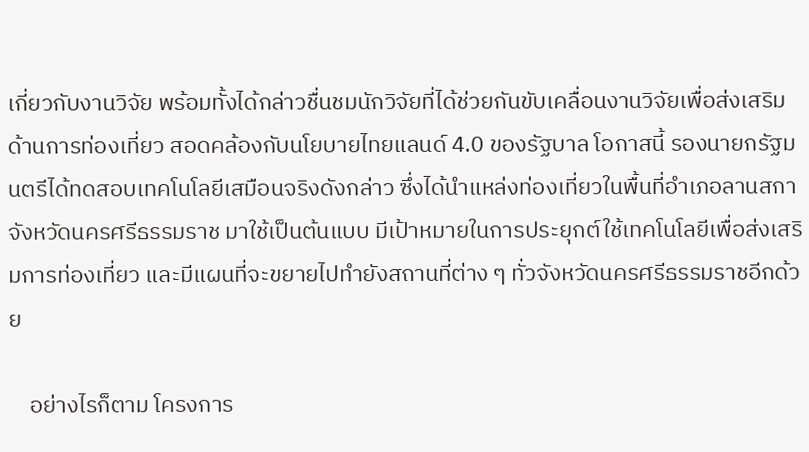เกี่ยวกับงานวิจัย พร้อมทั้งได้กล่าวชื่นชมนักวิจัยที่ได้ช่วยกันขับเคลื่อนงานวิจัยเพื่อส่งเสริมด้านการท่องเที่ยว สอดคล้องกับนโยบายไทยแลนด์ 4.0 ของรัฐบาล โอกาสนี้ รองนายกรัฐมนตรีได้ทดสอบเทคโนโลยีเสมือนจริงดังกล่าว ซึ่งได้นำแหล่งท่องเที่ยวในพื้นที่อำเภอลานสกา จังหวัดนครศรีธรรมราช มาใช้เป็นต้นแบบ มีเป้าหมายในการประยุกต์ใช้เทคโนโลยีเพื่อส่งเสริมการท่องเที่ยว และมีแผนที่จะขยายไปทำยังสถานที่ต่าง ๆ ทั่วจังหวัดนครศรีธรรมราชอีกด้วย

    อย่างไรก็ตาม โครงการ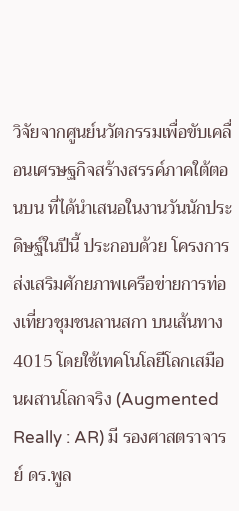วิจัยจากศูนย์นวัตกรรมเพื่อขับเคลื่อนเศรษฐกิจสร้างสรรค์ภาคใต้ตอนบน ที่ได้นำเสนอในงานวันนักประดิษฐ์ในปีนี้ ประกอบด้วย โครงการส่งเสริมศักยภาพเครือข่ายการท่องเที่ยวชุมชนลานสกา บนเส้นทาง 4015 โดยใช้เทคโนโลยีโลกเสมือนผสานโลกจริง (Augmented Really : AR) มี รองศาสตราจารย์ ดร.พูล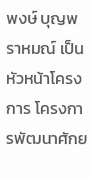พงษ์ บุญพราหมณ์ เป็นหัวหน้าโครงการ โครงการพัฒนาศักย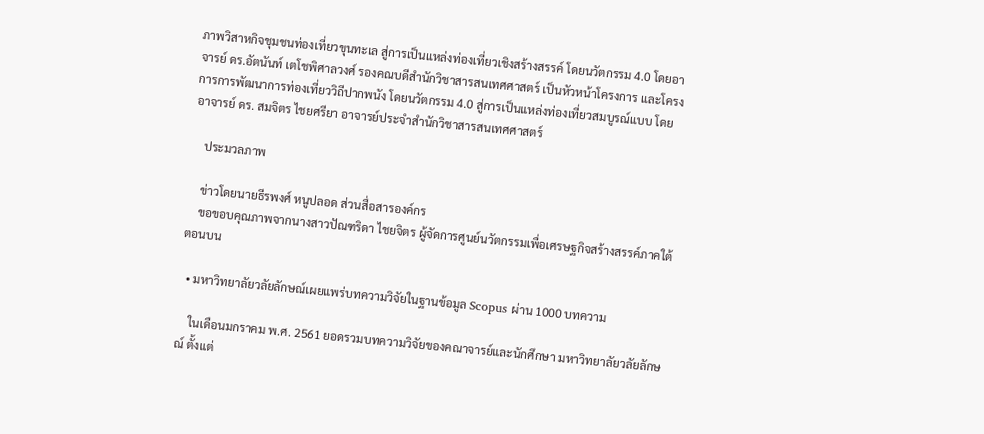ภาพวิสาหกิจชุมชนท่องเที่ยวขุนทะเล สู่การเป็นแหล่งท่องเที่ยวเชิงสร้างสรรค์ โดยนวัตกรรม 4.0 โดยอาจารย์ ดร.อัตนันท์ เตโชพิศาลวงศ์ รองคณบดีสำนักวิชาสารสนเทศศาสตร์ เป็นหัวหน้าโครงการ และโครงการการพัฒนาการท่องเที่ยววิถีปากพนัง โดยนวัตกรรม 4.0 สู่การเป็นแหล่งท่องเที่ยวสมบูรณ์แบบ โดย อาจารย์ ดร. สมจิตร ไชยศรียา อาจารย์ประจำสำนักวิชาสารสนเทศศาสตร์

    ประมวลภาพ

    ข่าวโดยนายธีรพงศ์ หนูปลอด ส่วนสื่อสารองค์กร
    ขอขอบคุณภาพจากนางสาวปัณฑริดา ไชยจิตร ผู้จัดการศูนย์นวัตกรรมเพื่อเศรษฐกิจสร้างสรรค์ภาคใต้ตอนบน

  • มหาวิทยาลัยวลัยลักษณ์เผยแพร่บทความวิจัยในฐานข้อมูล Scopus ผ่าน 1000 บทความ

    ในเดือนมกราคม พ.ศ. 2561 ยอดรวมบทความวิจัยของคณาจารย์และนักศึกษา มหาวิทยาลัยวลัยลักษณ์ ตั้งแต่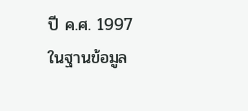ปี ค.ศ. 1997 ในฐานข้อมูล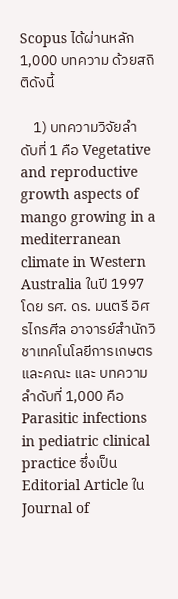Scopus ได้ผ่านหลัก 1,000 บทความ ด้วยสถิติดังนี้

    1) บทความวิจัยลำดับที่ 1 คือ Vegetative and reproductive growth aspects of mango growing in a mediterranean climate in Western Australia ในปี 1997 โดย รศ. ดร. มนตรี อิศรไกรศีล อาจารย์สำนักวิชาเทคโนโลยีการเกษตร และคณะ และ บทความลำดับที่ 1,000 คือ Parasitic infections in pediatric clinical practice ซึ่งเป็น Editorial Article ใน Journal of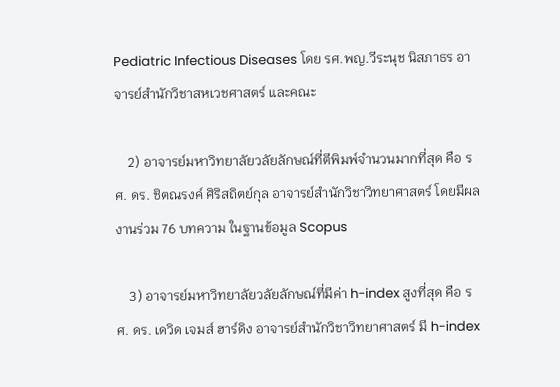Pediatric Infectious Diseases โดย รศ.พญ.วีระนุช นิสภาธร อาจารย์สำนักวิชาสหเวชศาสตร์ และคณะ

    2) อาจารย์มหาวิทยาลัยวลัยลักษณ์ที่ตีพิมพ์จำนวนมากที่สุด คือ รศ. ดร. ชิตณรงค์ ศิริสถิตย์กุล อาจารย์สำนักวิชาวิทยาศาสตร์ โดยมีผลงานร่วม 76 บทความ ในฐานข้อมูล Scopus

    3) อาจารย์มหาวิทยาลัยวลัยลักษณ์ที่มีค่า h-index สูงที่สุด คือ รศ. ดร. เดวิด เจมส์ ฮาร์ดิง อาจารย์สำนักวิชาวิทยาศาสตร์ มี h-index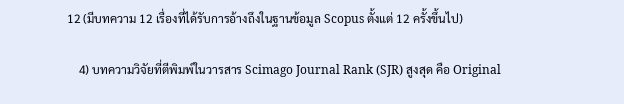12 (มีบทความ 12 เรื่องที่ได้รับการอ้างถึงในฐานข้อมูล Scopus ตั้งแต่ 12 ครั้งขึ้นไป)

    4) บทความวิจัยที่ตีพิมพ์ในวารสาร Scimago Journal Rank (SJR) สูงสุด คือ Original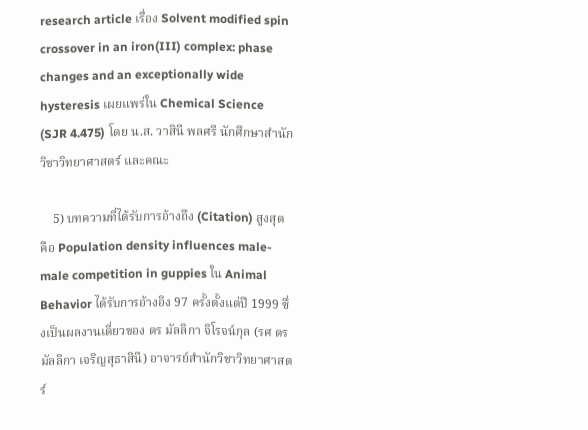research article เรื่อง Solvent modified spin crossover in an iron(III) complex: phase changes and an exceptionally wide hysteresis เผยแพร่ใน Chemical Science (SJR 4.475) โดย น.ส. วาสินี พลศรี นักศึกษาสำนักวิชาวิทยาศาสตร์ และคณะ

    5) บทความที่ได้รับการอ้างถึง (Citation) สูงสุด คือ Population density influences male-male competition in guppies ใน Animal Behavior ได้รับการอ้างอิง 97 ครั้งตั้งแต่ปี 1999 ซึ่งเป็นผลงานเดี่ยวของ ดร มัลลิกา จิโรจน์กุล (รศ ดร มัลลิกา เจริญสุธาสินี) อาจารย์สำนักวิชาวิทยาศาสตร์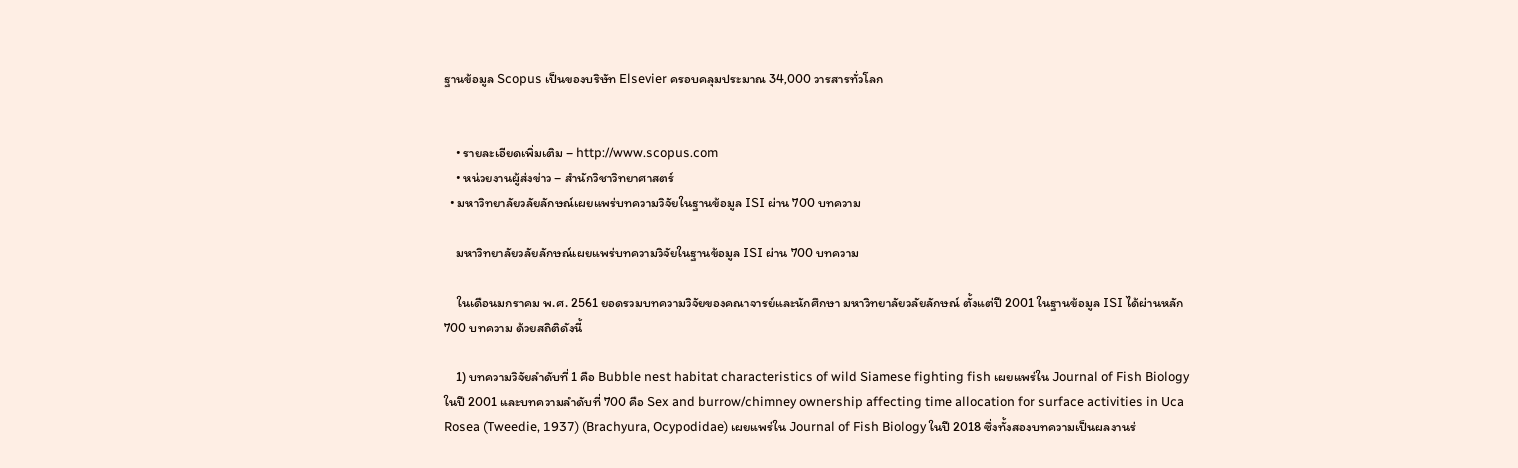ฐานข้อมูล Scopus เป็นของบริษัท Elsevier ครอบคลุมประมาณ 34,000 วารสารทั่วโลก


    • รายละเอียดเพิ่มเติม – http://www.scopus.com
    • หน่วยงานผู้ส่งข่าว – สำนักวิชาวิทยาศาสตร์
  • มหาวิทยาลัยวลัยลักษณ์เผยแพร่บทความวิจัยในฐานข้อมูล ISI ผ่าน 700 บทความ

    มหาวิทยาลัยวลัยลักษณ์เผยแพร่บทความวิจัยในฐานข้อมูล ISI ผ่าน 700 บทความ

    ในเดือนมกราคม พ.ศ. 2561 ยอดรวมบทความวิจัยของคณาจารย์และนักศึกษา มหาวิทยาลัยวลัยลักษณ์ ตั้งแต่ปี 2001 ในฐานข้อมูล ISI ได้ผ่านหลัก 700 บทความ ด้วยสถิติดังนี้

    1) บทความวิจัยลำดับที่ 1 คือ Bubble nest habitat characteristics of wild Siamese fighting fish เผยแพร่ใน Journal of Fish Biology ในปี 2001 และบทความลำดับที่ 700 คือ Sex and burrow/chimney ownership affecting time allocation for surface activities in Uca Rosea (Tweedie, 1937) (Brachyura, Ocypodidae) เผยแพร่ใน Journal of Fish Biology ในปี 2018 ซึ่งทั้งสองบทความเป็นผลงานร่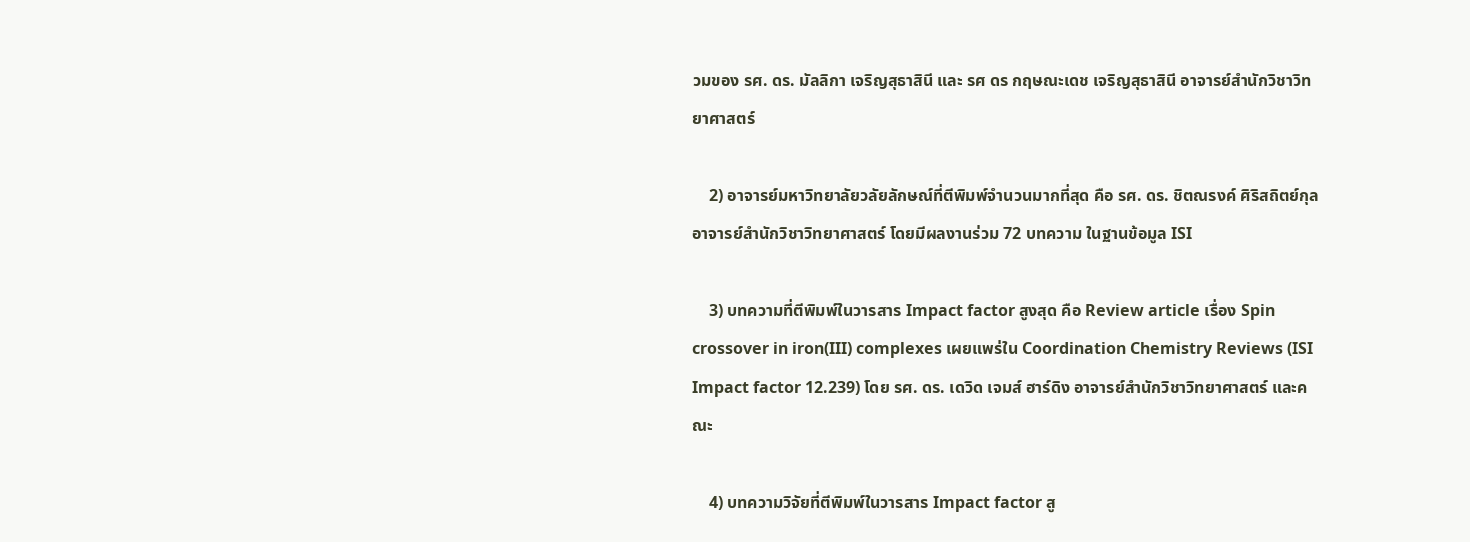วมของ รศ. ดร. มัลลิกา เจริญสุธาสินี และ รศ ดร กฤษณะเดช เจริญสุธาสินี อาจารย์สำนักวิชาวิทยาศาสตร์

    2) อาจารย์มหาวิทยาลัยวลัยลักษณ์ที่ตีพิมพ์จำนวนมากที่สุด คือ รศ. ดร. ชิตณรงค์ ศิริสถิตย์กุล อาจารย์สำนักวิชาวิทยาศาสตร์ โดยมีผลงานร่วม 72 บทความ ในฐานข้อมูล ISI

    3) บทความที่ตีพิมพ์ในวารสาร Impact factor สูงสุด คือ Review article เรื่อง Spin crossover in iron(III) complexes เผยแพร่ใน Coordination Chemistry Reviews (ISI Impact factor 12.239) โดย รศ. ดร. เดวิด เจมส์ ฮาร์ดิง อาจารย์สำนักวิชาวิทยาศาสตร์ และคณะ

    4) บทความวิจัยที่ตีพิมพ์ในวารสาร Impact factor สู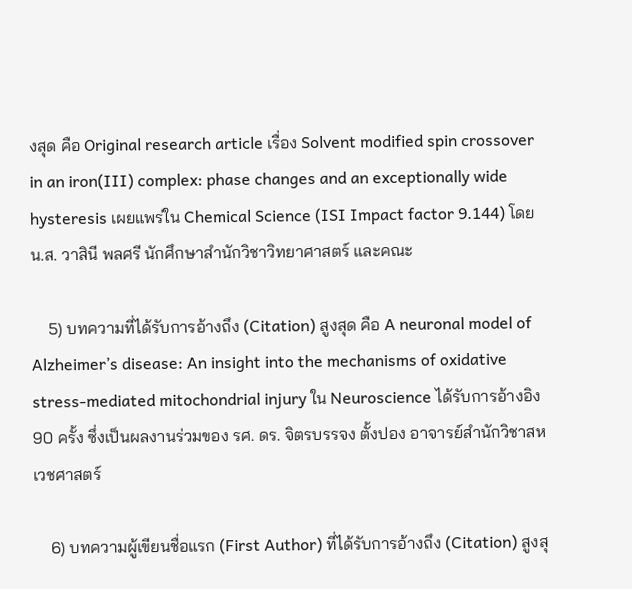งสุด คือ Original research article เรื่อง Solvent modified spin crossover in an iron(III) complex: phase changes and an exceptionally wide hysteresis เผยแพร่ใน Chemical Science (ISI Impact factor 9.144) โดย น.ส. วาสินี พลศรี นักศึกษาสำนักวิชาวิทยาศาสตร์ และคณะ

    5) บทความที่ได้รับการอ้างถึง (Citation) สูงสุด คือ A neuronal model of Alzheimer’s disease: An insight into the mechanisms of oxidative stress-mediated mitochondrial injury ใน Neuroscience ได้รับการอ้างอิง 90 ครั้ง ซึ่งเป็นผลงานร่วมของ รศ. ดร. จิตรบรรจง ตั้งปอง อาจารย์สำนักวิชาสหเวชศาสตร์

    6) บทความผู้เขียนชื่อแรก (First Author) ที่ได้รับการอ้างถึง (Citation) สูงสุ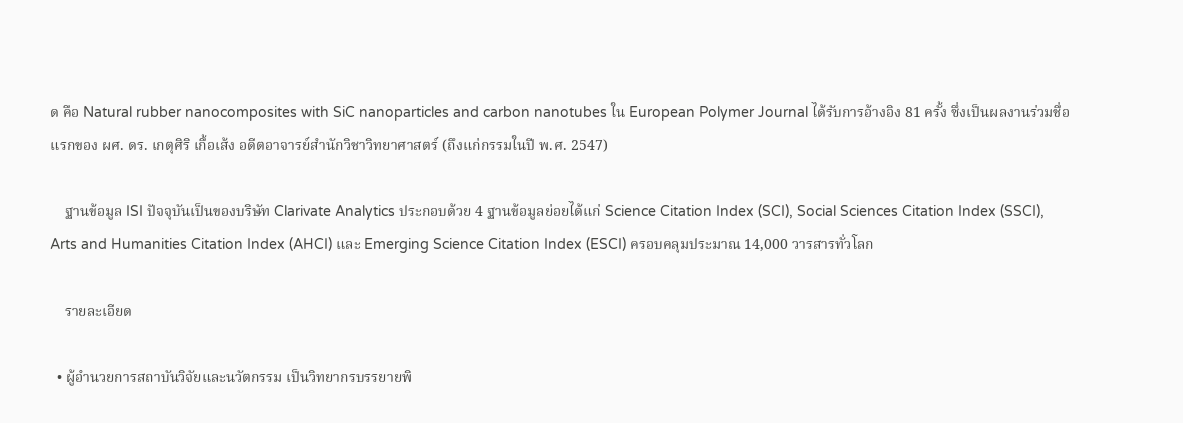ด คือ Natural rubber nanocomposites with SiC nanoparticles and carbon nanotubes ใน European Polymer Journal ได้รับการอ้างอิง 81 ครั้ง ซึ่งเป็นผลงานร่วมชื่อแรกของ ผศ. ดร. เกตุศิริ เกื้อเส้ง อดีตอาจารย์สำนักวิชาวิทยาศาสตร์ (ถึงแก่กรรมในปี พ.ศ. 2547)

    ฐานข้อมูล ISI ปัจจุบันเป็นของบริษัท Clarivate Analytics ประกอบด้วย 4 ฐานข้อมูลย่อยได้แก่ Science Citation Index (SCI), Social Sciences Citation Index (SSCI), Arts and Humanities Citation Index (AHCI) และ Emerging Science Citation Index (ESCI) ครอบคลุมประมาณ 14,000 วารสารทั่วโลก

    รายละเอียด

  • ผู้อำนวยการสถาบันวิจัยและนวัตกรรม เป็นวิทยากรบรรยายพิ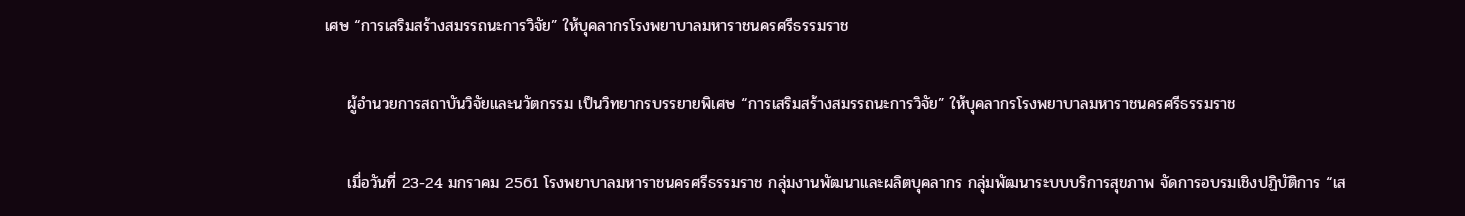เศษ “การเสริมสร้างสมรรถนะการวิจัย” ให้บุคลากรโรงพยาบาลมหาราชนครศรีธรรมราช

    ผู้อำนวยการสถาบันวิจัยและนวัตกรรม เป็นวิทยากรบรรยายพิเศษ “การเสริมสร้างสมรรถนะการวิจัย” ให้บุคลากรโรงพยาบาลมหาราชนครศรีธรรมราช

    เมื่อวันที่ 23-24 มกราคม 2561 โรงพยาบาลมหาราชนครศรีธรรมราช กลุ่มงานพัฒนาและผลิตบุคลากร กลุ่มพัฒนาระบบบริการสุขภาพ จัดการอบรมเชิงปฏิบัติการ “เส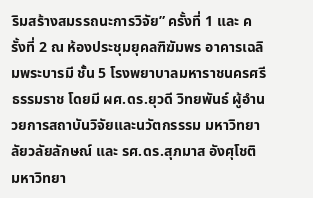ริมสร้างสมรรถนะการวิจัย” ครั้งที่ 1 และ ครั้งที่ 2 ณ ห้องประชุมยุคลฑิฆัมพร อาคารเฉลิมพระบารมี ชั้น 5 โรงพยาบาลมหาราชนครศรีธรรมราช โดยมี ผศ.ดร.ยุวดี วิทยพันธ์ ผู้อำนวยการสถาบันวิจัยและนวัตกรรรม มหาวิทยาลัยวลัยลักษณ์ และ รศ.ดร.สุภมาส อังศุโชติ มหาวิทยา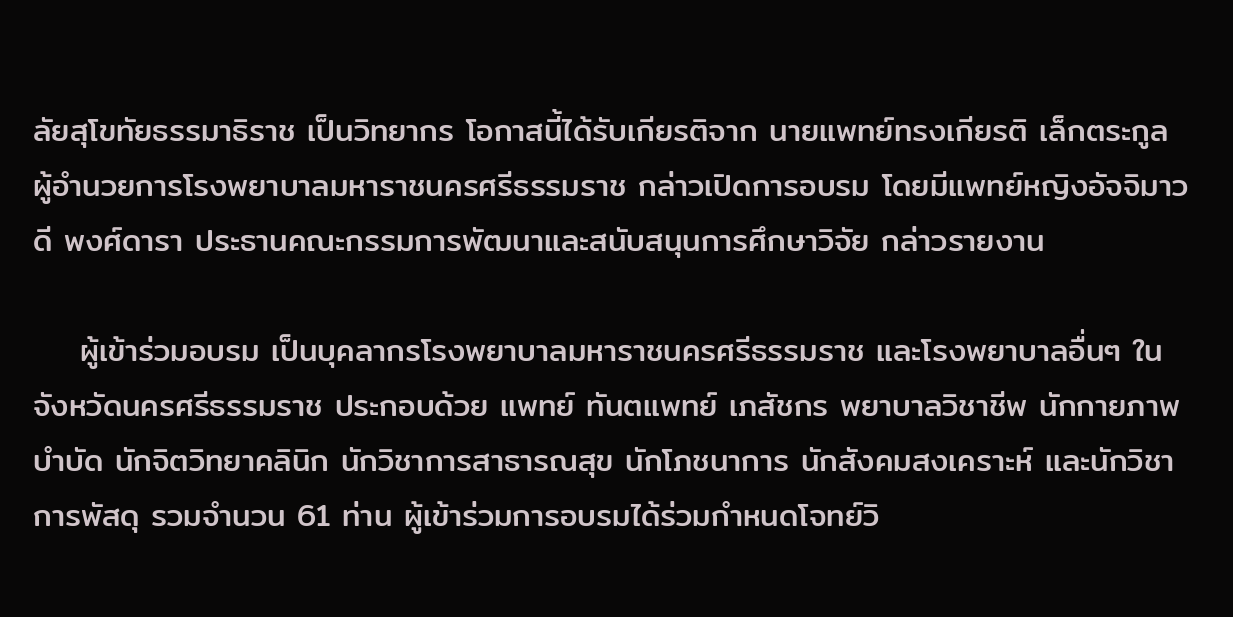ลัยสุโขทัยธรรมาธิราช เป็นวิทยากร โอกาสนี้ได้รับเกียรติจาก นายแพทย์ทรงเกียรติ เล็กตระกูล ผู้อำนวยการโรงพยาบาลมหาราชนครศรีธรรมราช กล่าวเปิดการอบรม โดยมีแพทย์หญิงอัจจิมาวดี พงศ์ดารา ประธานคณะกรรมการพัฒนาและสนับสนุนการศึกษาวิจัย กล่าวรายงาน

    ผู้เข้าร่วมอบรม เป็นบุคลากรโรงพยาบาลมหาราชนครศรีธรรมราช และโรงพยาบาลอื่นๆ ในจังหวัดนครศรีธรรมราช ประกอบด้วย แพทย์ ทันตแพทย์ เภสัชกร พยาบาลวิชาชีพ นักกายภาพบำบัด นักจิตวิทยาคลินิก นักวิชาการสาธารณสุข นักโภชนาการ นักสังคมสงเคราะห์ และนักวิชาการพัสดุ รวมจำนวน 61 ท่าน ผู้เข้าร่วมการอบรมได้ร่วมกำหนดโจทย์วิ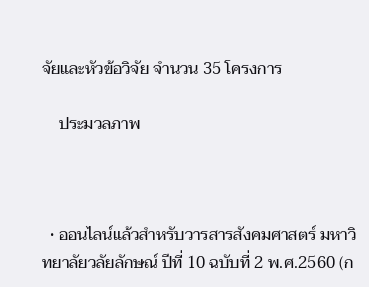จัยและหัวข้อวิจัย จำนวน 35 โครงการ

    ประมวลภาพ



  • ออนไลน์แล้วสำหรับวารสารสังคมศาสตร์ มหาวิทยาลัยวลัยลักษณ์ ปีที่ 10 ฉบับที่ 2 พ.ศ.2560 (ก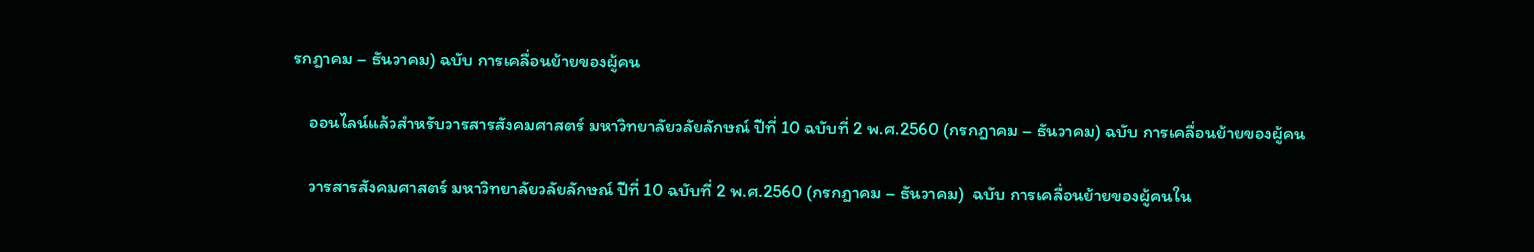รกฎาคม – ธันวาคม) ฉบับ การเคลื่อนย้ายของผู้คน

    ออนไลน์แล้วสำหรับวารสารสังคมศาสตร์ มหาวิทยาลัยวลัยลักษณ์ ปีที่ 10 ฉบับที่ 2 พ.ศ.2560 (กรกฎาคม – ธันวาคม) ฉบับ การเคลื่อนย้ายของผู้คน

    วารสารสังคมศาสตร์ มหาวิทยาลัยวลัยลักษณ์ ปีที่ 10 ฉบับที่ 2 พ.ศ.2560 (กรกฎาคม – ธันวาคม)  ฉบับ การเคลื่อนย้ายของผู้คนใน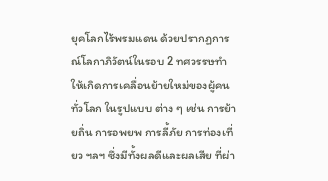ยุคโลกไร้พรมแดน ด้วยปรากฏการณ์โลกาภิวัตน์ในรอบ 2 ทศวรรษทำให้เกิดการเคลื่อนย้ายใหม่ของผู้คนทั่วโลก ในรูปแบบ ต่าง ๆ เช่น การย้ายถิ่น การอพยพ การลี้ภัย การท่องเที่ยว ฯลฯ ซึ่งมีทั้งผลดีและผลเสีย ที่ผ่า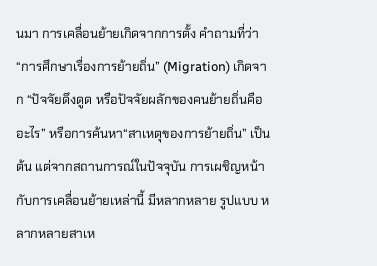นมา การเคลื่อนย้ายเกิดจากการตั้ง คำถามที่ว่า “การศึกษาเรื่องการย้ายถิ่น” (Migration) เกิดจาก “ปัจจัยดึงดูด หรือปัจจัยผลักของคนย้ายถิ่นคืออะไร” หรือการค้นหา“สาเหตุของการย้ายถิ่น” เป็นต้น แต่จากสถานการณ์ในปัจจุบัน การเผชิญหน้ากับการเคลื่อนย้ายเหล่านี้ มีหลากหลาย รูปแบบ หลากหลายสาเห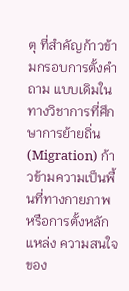ตุ ที่สำคัญก้าวข้ามกรอบการตั้งคำถาม แบบเดิมในทางวิชาการที่ศึกษาการย้ายถิ่น (Migration) ก้าวข้ามความเป็นพื้นที่ทางกายภาพ หรือการตั้งหลักแหล่ง ความสนใจของ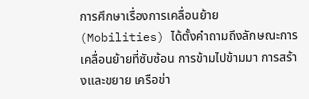การศึกษาเรื่องการเคลื่อนย้าย (Mobilities) ได้ตั้งคำถามถึงลักษณะการเคลื่อนย้ายที่ซับซ้อน การข้ามไปข้ามมา การสร้างและขยาย เครือข่า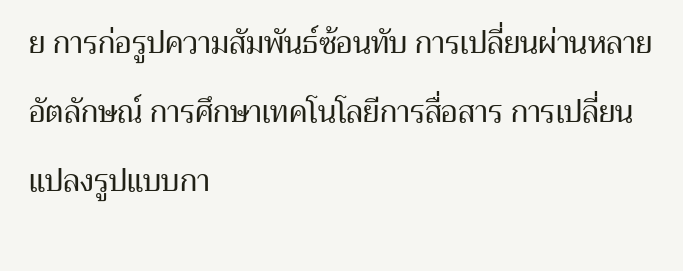ย การก่อรูปความสัมพันธ์ซ้อนทับ การเปลี่ยนผ่านหลายอัตลักษณ์ การศึกษาเทคโนโลยีการสื่อสาร การเปลี่ยนแปลงรูปแบบกา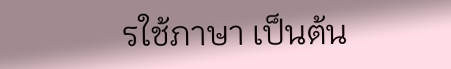รใช้ภาษา เป็นต้น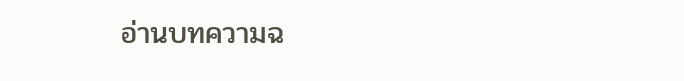อ่านบทความฉ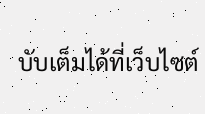บับเต็มได้ที่เว็บไซต์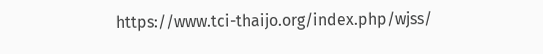https://www.tci-thaijo.org/index.php/wjss/